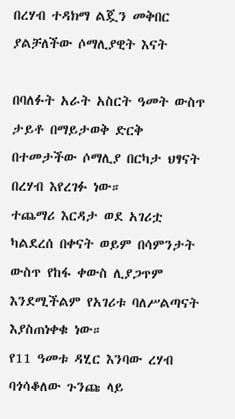በረሃብ ተዳክማ ልጇን መቅበር ያልቻለችው ሶማሊያዊት እናት

በባለፉት አራት አስርት ዓመት ውስጥ ታይቶ በማይታወቅ ድርቅ በተመታችው ሶማሊያ በርካታ ህፃናት በረሃብ እየረገፉ ነው።
ተጨማሪ እርዳታ ወደ አገሪቷ ካልደረሰ በቀናት ወይም በሳምንታት ውስጥ የከፋ ቀውስ ሊያጋጥም እንደሚችልም የአገሪቱ ባለሥልጣናት እያስጠነቀቁ ነው።
የ11 ዓመቱ ዳሂር እንባው ረሃብ ባጎሳቆለው ጉንጩ ላይ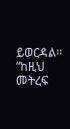ይወርዳል።
“ከዚህ መትረፍ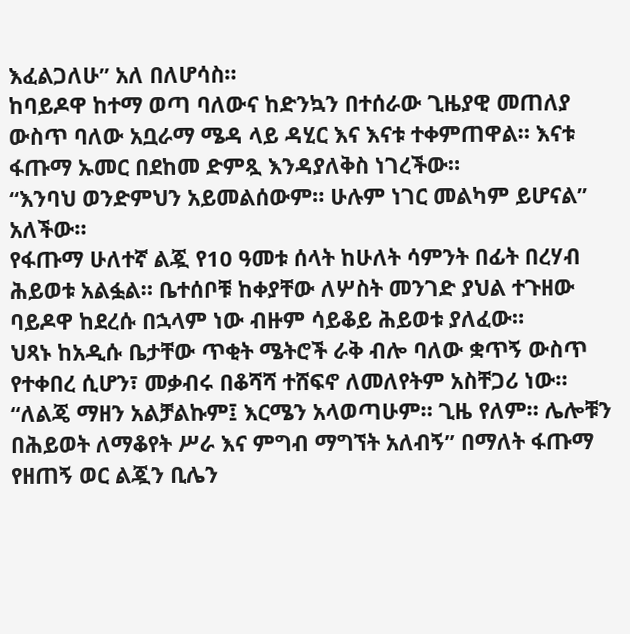እፈልጋለሁ” አለ በለሆሳስ።
ከባይዶዋ ከተማ ወጣ ባለውና ከድንኳን በተሰራው ጊዜያዊ መጠለያ ውስጥ ባለው አቧራማ ሜዳ ላይ ዳሂር እና እናቱ ተቀምጠዋል። እናቱ ፋጡማ ኡመር በደከመ ድምጿ እንዳያለቅስ ነገረችው።
“እንባህ ወንድምህን አይመልሰውም። ሁሉም ነገር መልካም ይሆናል” አለችው።
የፋጡማ ሁለተኛ ልጇ የ10 ዓመቱ ሰላት ከሁለት ሳምንት በፊት በረሃብ ሕይወቱ አልፏል። ቤተሰቦቹ ከቀያቸው ለሦስት መንገድ ያህል ተጉዘው ባይዶዋ ከደረሱ በኋላም ነው ብዙም ሳይቆይ ሕይወቱ ያለፈው።
ህጻኑ ከአዲሱ ቤታቸው ጥቂት ሜትሮች ራቅ ብሎ ባለው ቋጥኝ ውስጥ የተቀበረ ሲሆን፣ መቃብሩ በቆሻሻ ተሸፍኖ ለመለየትም አስቸጋሪ ነው።
“ለልጄ ማዘን አልቻልኩም፤ እርሜን አላወጣሁም። ጊዜ የለም። ሌሎቹን በሕይወት ለማቆየት ሥራ እና ምግብ ማግኘት አለብኝ” በማለት ፋጡማ የዘጠኝ ወር ልጇን ቢሌን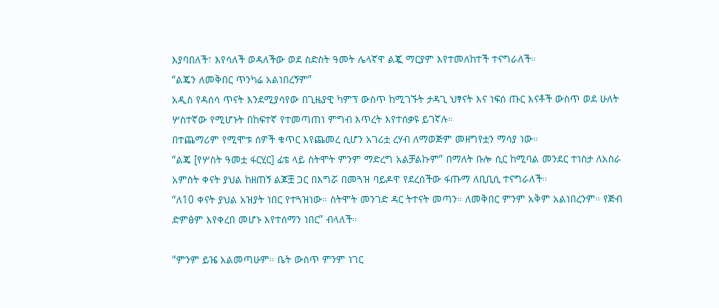እያባበለች፣ እየሳለች ወዳለችው ወደ ስድስት ዓመት ሌላኛዋ ልጇ ማርያም እየተመለከተች ተናግራለች።
“ልጄን ለመቅበር ጥንካሬ አልነበረኝም”
አዲስ የዳሰሳ ጥናት እንደሚያሳየው በጊዜያዊ ካምፕ ውስጥ ከሚገኙት ታዳጊ ህፃናት እና ነፍሰ ጡር እናቶች ውስጥ ወደ ሁለት ሦስተኛው የሚሆኑት በከፍተኛ የተመጣጠነ ምግብ እጥረት እየተሰቃዩ ይገኛሉ።
በተጨማሪም የሚሞቱ ሰዎች ቁጥር እየጨመረ ሲሆን አገሪቷ ረሃብ ለማወጅም መዘግየቷን ማሳያ ነው።
“ልጄ [የሦስት ዓመቷ ፋርሂር] ፊቴ ላይ ስትሞት ምንም ማድረግ አልቻልኩም” በማለት ቡሎ ሲር ከሚባል መንደር ተነስታ ለአስራ አምስት ቀናት ያህል ከዘጠኝ ልጆቿ ጋር በእግሯ በመጓዝ ባይዶዋ የደረሰችው ፋጡማ ለቢቢሲ ተናግራለች።
“ለ10 ቀናት ያህል አዝያት ነበር የተጓዝነው። ስትሞት መንገድ ዳር ትተናት መጣን። ለመቅበር ምንም አቅም አልነበረንም። የጅብ ድምፅም እየቀረበ መሆኑ እየተሰማን ነበር” ብላለች።

“ምንም ይዤ አልመጣሁም። ቤት ውስጥ ምንም ነገር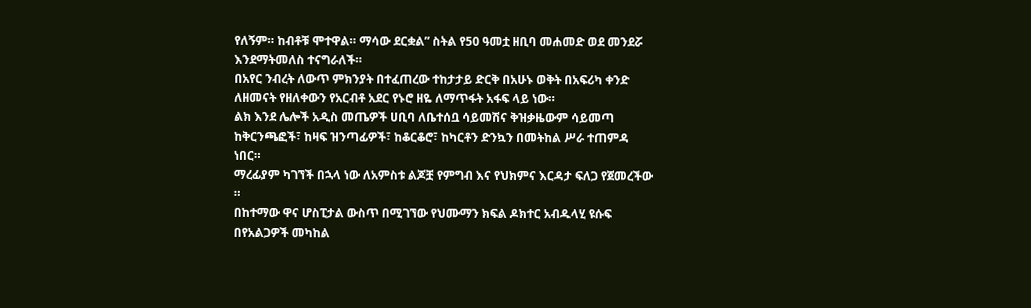የለኝም። ከብቶቹ ሞተዋል። ማሳው ደርቋል” ስትል የ50 ዓመቷ ዘቢባ መሐመድ ወደ መንደሯ እንደማትመለስ ተናግራለች።
በአየር ንብረት ለውጥ ምክንያት በተፈጠረው ተከታታይ ድርቅ በአሁኑ ወቅት በአፍሪካ ቀንድ ለዘመናት የዘለቀውን የአርብቶ አደር የኑሮ ዘዬ ለማጥፋት አፋፍ ላይ ነው።
ልክ እንደ ሌሎች አዲስ መጤዎች ሀቢባ ለቤተሰቧ ሳይመሽና ቅዝቃዜውም ሳይመጣ ከቅርንጫፎች፣ ከዛፍ ዝንጣፊዎች፣ ከቆርቆሮ፣ ከካርቶን ድንኳን በመትከል ሥራ ተጠምዳ ነበር።
ማረፊያም ካገኘች በኋላ ነው ለአምስቱ ልጆቿ የምግብ እና የህክምና እርዳታ ፍለጋ የጀመረችው ።
በከተማው ዋና ሆስፒታል ውስጥ በሚገኘው የህሙማን ክፍል ዶክተር አብዱላሂ ዩሱፍ በየአልጋዎች መካከል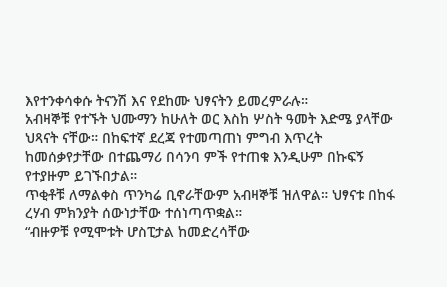እየተንቀሳቀሱ ትናንሽ እና የደከሙ ህፃናትን ይመረምራሉ።
አብዛኞቹ የተኙት ህሙማን ከሁለት ወር እስከ ሦስት ዓመት እድሜ ያላቸው ህጻናት ናቸው። በከፍተኛ ደረጃ የተመጣጠነ ምግብ እጥረት ከመሰቃየታቸው በተጨማሪ በሳንባ ምች የተጠቁ እንዲሁም በኩፍኝ የተያዙም ይገኙበታል።
ጥቂቶቹ ለማልቀስ ጥንካሬ ቢኖራቸውም አብዛኞቹ ዝለዋል። ህፃናቱ በከፋ ረሃብ ምክንያት ሰውነታቸው ተሰነጣጥቋል።
“ብዙዎቹ የሚሞቱት ሆስፒታል ከመድረሳቸው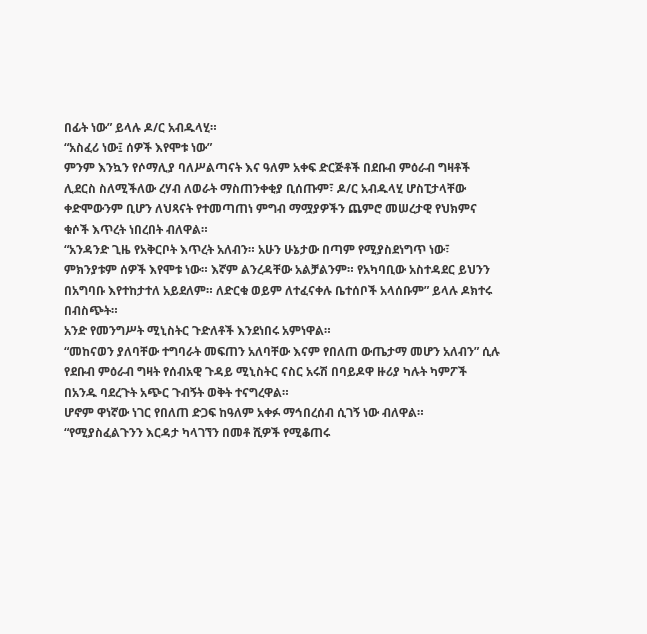በፊት ነው” ይላሉ ዶ/ር አብዱላሂ።
“አስፈሪ ነው፤ ሰዎች እየሞቱ ነው”
ምንም እንኳን የሶማሊያ ባለሥልጣናት እና ዓለም አቀፍ ድርጅቶች በደቡብ ምዕራብ ግዛቶች ሊደርስ ስለሚችለው ረሃብ ለወራት ማስጠንቀቂያ ቢሰጡም፣ ዶ/ር አብዱላሂ ሆስፒታላቸው ቀድሞውንም ቢሆን ለህጻናት የተመጣጠነ ምግብ ማሟያዎችን ጨምሮ መሠረታዊ የህክምና ቁሶች እጥረት ነበረበት ብለዋል።
“አንዳንድ ጊዜ የአቅርቦት እጥረት አለብን። አሁን ሁኔታው በጣም የሚያስደነግጥ ነው፣ ምክንያቱም ሰዎች እየሞቱ ነው። እኛም ልንረዳቸው አልቻልንም። የአካባቢው አስተዳደር ይህንን በአግባቡ እየተከታተለ አይደለም። ለድርቁ ወይም ለተፈናቀሉ ቤተሰቦች አላሰቡም” ይላሉ ዶክተሩ በብስጭት።
አንድ የመንግሥት ሚኒስትር ጉድለቶች እንደነበሩ አምነዋል።
“መከናወን ያለባቸው ተግባራት መፍጠን አለባቸው እናም የበለጠ ውጤታማ መሆን አለብን” ሲሉ የደቡብ ምዕራብ ግዛት የሰብአዊ ጉዳይ ሚኒስትር ናስር አሩሽ በባይዶዋ ዙሪያ ካሉት ካምፖች በአንዱ ባደረጉት አጭር ጉብኝት ወቅት ተናግረዋል።
ሆኖም ዋነኛው ነገር የበለጠ ድጋፍ ከዓለም አቀፉ ማኅበረሰብ ሲገኝ ነው ብለዋል።
“የሚያስፈልጉንን እርዳታ ካላገኘን በመቶ ሺዎች የሚቆጠሩ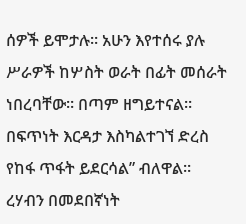ሰዎች ይሞታሉ። አሁን እየተሰሩ ያሉ ሥራዎች ከሦስት ወራት በፊት መሰራት ነበረባቸው። በጣም ዘግይተናል። በፍጥነት እርዳታ እስካልተገኘ ድረስ የከፋ ጥፋት ይደርሳል” ብለዋል።
ረሃብን በመደበኛነት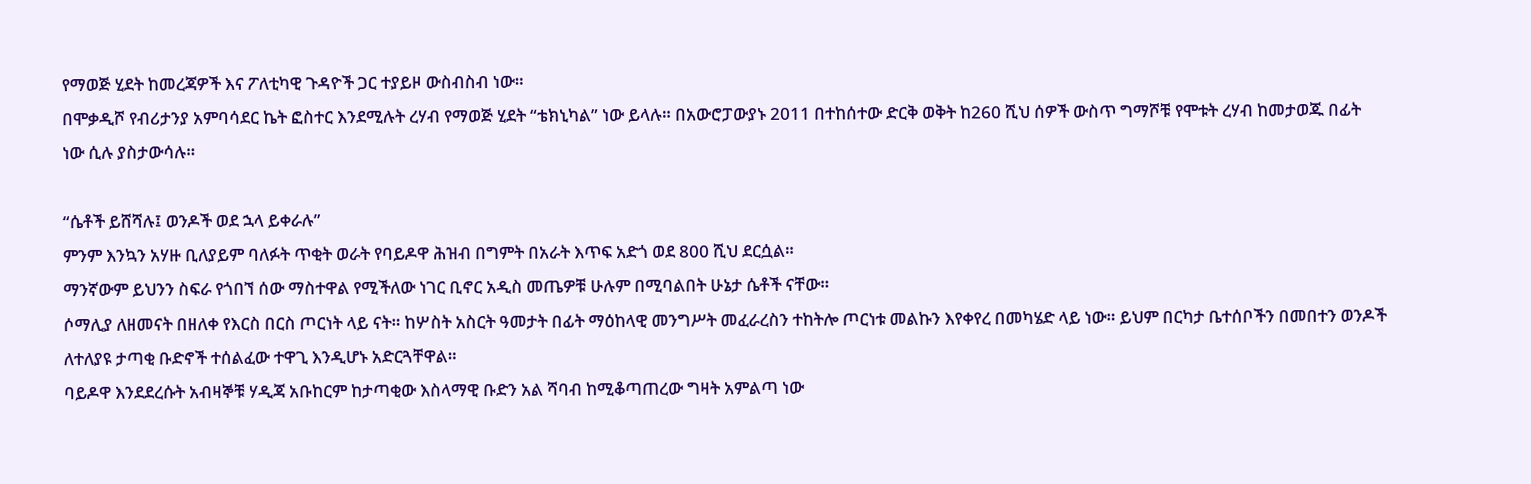የማወጅ ሂደት ከመረጃዎች እና ፖለቲካዊ ጉዳዮች ጋር ተያይዞ ውስብስብ ነው።
በሞቃዲሾ የብሪታንያ አምባሳደር ኬት ፎስተር እንደሚሉት ረሃብ የማወጅ ሂደት “ቴክኒካል” ነው ይላሉ። በአውሮፓውያኑ 2011 በተከሰተው ድርቅ ወቅት ከ260 ሺህ ሰዎች ውስጥ ግማሾቹ የሞቱት ረሃብ ከመታወጁ በፊት ነው ሲሉ ያስታውሳሉ።

“ሴቶች ይሸሻሉ፤ ወንዶች ወደ ኋላ ይቀራሉ”
ምንም እንኳን አሃዙ ቢለያይም ባለፉት ጥቂት ወራት የባይዶዋ ሕዝብ በግምት በአራት እጥፍ አድጎ ወደ 800 ሺህ ደርሷል።
ማንኛውም ይህንን ስፍራ የጎበኘ ሰው ማስተዋል የሚችለው ነገር ቢኖር አዲስ መጤዎቹ ሁሉም በሚባልበት ሁኔታ ሴቶች ናቸው።
ሶማሊያ ለዘመናት በዘለቀ የእርስ በርስ ጦርነት ላይ ናት። ከሦስት አስርት ዓመታት በፊት ማዕከላዊ መንግሥት መፈራረስን ተከትሎ ጦርነቱ መልኩን እየቀየረ በመካሄድ ላይ ነው። ይህም በርካታ ቤተሰቦችን በመበተን ወንዶች ለተለያዩ ታጣቂ ቡድኖች ተሰልፈው ተዋጊ እንዲሆኑ አድርጓቸዋል።
ባይዶዋ እንደደረሱት አብዛኞቹ ሃዲጃ አቡከርም ከታጣቂው እስላማዊ ቡድን አል ሻባብ ከሚቆጣጠረው ግዛት አምልጣ ነው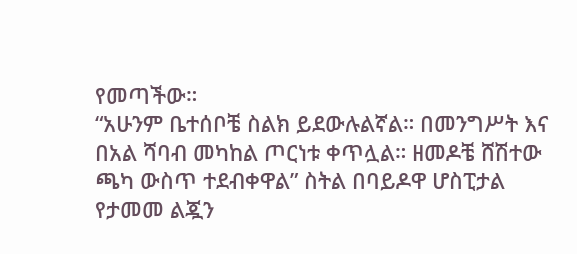የመጣችው።
“አሁንም ቤተሰቦቼ ስልክ ይደውሉልኛል። በመንግሥት እና በአል ሻባብ መካከል ጦርነቱ ቀጥሏል። ዘመዶቼ ሸሽተው ጫካ ውስጥ ተደብቀዋል” ስትል በባይዶዋ ሆስፒታል የታመመ ልጇን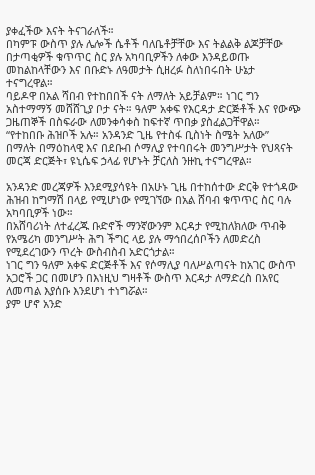ያቀፈችው እናት ትናገራለች።
በካምፑ ውስጥ ያሉ ሌሎች ሴቶች ባለቤቶቻቸው እና ትልልቅ ልጆቻቸው በታጣቂዎች ቁጥጥር ስር ያሉ አካባቢዎችን ለቀው እንዳይወጡ መከልከላቸውን እና በቡድኑ ለዓመታት ሲዘረፉ ስለነበሩበት ሁኔታ ተናግረዋል።
ባይዶዋ በአል ሻበብ የተከበበች ናት ለማለት አይቻልም። ነገር ግን አስተማማኝ መሸሸጊያ ቦታ ናት። ዓለም አቀፍ የእርዳታ ድርጅቶች እና የውጭ ጋዜጠኞች በስፍራው ለመንቀሳቀስ ከፍተኛ ጥበቃ ያስፈልጋቸዋል።
“የተከበቡ ሕዝቦች አሉ። አንዳንድ ጊዜ የተስፋ ቢስነት ስሜት አለው” በማለት በማዕከላዊ እና በደቡብ ሶማሊያ የተባበሩት መንግሥታት የህጻናት መርጃ ድርጅት፣ ዩኒሴፍ ኃላፊ የሆኑት ቻርለስ ንዙኪ ተናግረዋል።

አንዳንድ መረጃዎች እንደሚያሳዩት በአሁኑ ጊዜ በተከሰተው ድርቅ የተጎዳው ሕዝብ ከግማሽ በላይ የሚሆነው የሚገኘው በአል ሸባብ ቁጥጥር ስር ባሉ አካባቢዎች ነው።
በአሸባሪነት ለተፈረጁ ቡድኖች ማንኛውንም እርዳታ የሚከለክለው ጥብቅ የአሜሪካ መንግሥት ሕግ ችግር ላይ ያሉ ማኅበረሰቦችን ለመድረስ የሚደረገውን ጥረት ውስብስብ አድርጎታል።
ነገር ግን ዓለም አቀፍ ድርጅቶች እና የሶማሊያ ባለሥልጣናት ከአገር ውስጥ አጋሮች ጋር በመሆን በእነዚህ ግዛቶች ውስጥ እርዳታ ለማድረስ በአየር ለመጣል እያሰቡ እንደሆነ ተነግሯል።
ያም ሆኖ አንድ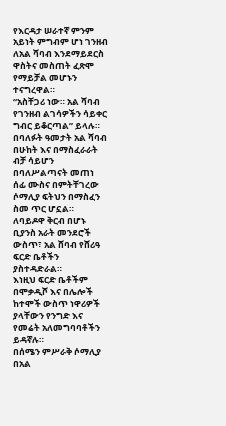የእርዳታ ሠራተኛ ምንም አይነት ምግብም ሆነ ገንዘብ ለአል ሻባብ እንደማይደርስ ዋስትና መስጠት ፈጽሞ የማይቻል መሆኑን ተናግረዋል።
“አስቸጋሪ ነው። አል ሻባብ የገንዘብ ልገሳዎችን ሳይቀር ግብር ይቆርጣል” ይላሉ።
በባለፉት ዓመታት አል ሻባብ በሁከት እና በማስፈራራት ብቻ ሳይሆን በባለሥልጣናት መጠነ ሰፊ ሙስና በምትቸገረው ሶማሊያ ፍትህን በማስፈን ስመ ጥር ሆኗል።
ለባይዶዋ ቅርብ በሆኑ ቢያንስ አራት መንደሮች ውስጥ፣ አል ሸባብ የሸሪዓ ፍርድ ቤቶችን ያስተዳድራል።
እነዚህ ፍርድ ቤቶችም በሞቃዲሾ እና በሌሎች ከተሞች ውስጥ ነዋሪዎች ያላቸውን የንግድ እና የመሬት አለመግባባቶችን ይዳኛሉ።
በሰሜን ምሥራቅ ሶማሊያ በአል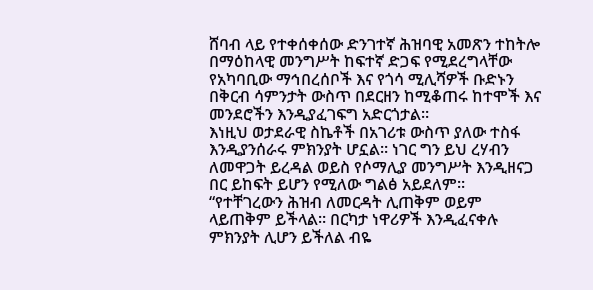ሸባብ ላይ የተቀሰቀሰው ድንገተኛ ሕዝባዊ አመጽን ተከትሎ በማዕከላዊ መንግሥት ከፍተኛ ድጋፍ የሚደረግላቸው የአካባቢው ማኅበረሰቦች እና የጎሳ ሚሊሻዎች ቡድኑን በቅርብ ሳምንታት ውስጥ በደርዘን ከሚቆጠሩ ከተሞች እና መንደሮችን እንዲያፈገፍግ አድርጎታል።
እነዚህ ወታደራዊ ስኬቶች በአገሪቱ ውስጥ ያለው ተስፋ እንዲያንሰራሩ ምክንያት ሆኗል። ነገር ግን ይህ ረሃብን ለመዋጋት ይረዳል ወይስ የሶማሊያ መንግሥት እንዲዘናጋ በር ይከፍት ይሆን የሚለው ግልፅ አይደለም።
“የተቸገረውን ሕዝብ ለመርዳት ሊጠቅም ወይም ላይጠቅም ይችላል። በርካታ ነዋሪዎች እንዲፈናቀሉ ምክንያት ሊሆን ይችለል ብዬ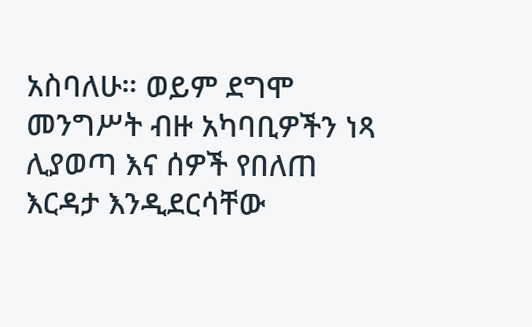አስባለሁ። ወይም ደግሞ መንግሥት ብዙ አካባቢዎችን ነጻ ሊያወጣ እና ሰዎች የበለጠ እርዳታ እንዲደርሳቸው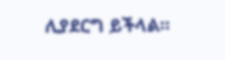ሊያደርግ ይችላል።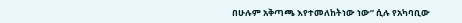በሁሉም አቅጣጫ እየተመለከትነው ነው” ሲሉ የአካባቢው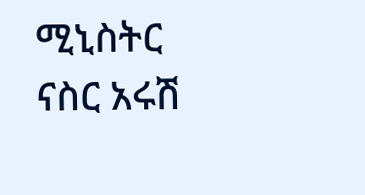ሚኒስትር ናስር አሩሽ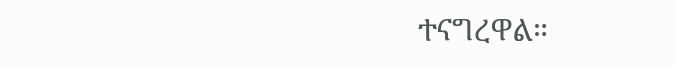ተናግረዋል።